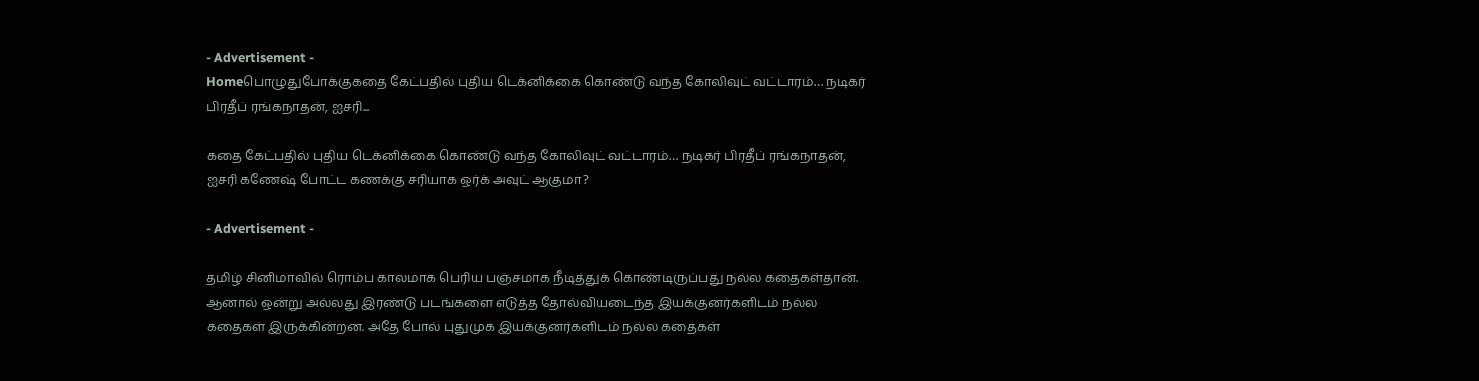- Advertisement -
Homeபொழுதுபோக்குகதை கேட்பதில் புதிய டெக்னிக்கை கொண்டு வந்த கோலிவுட் வட்டாரம்… நடிகர் பிரதீப் ரங்கநாதன், ஐசரி...

கதை கேட்பதில் புதிய டெக்னிக்கை கொண்டு வந்த கோலிவுட் வட்டாரம்… நடிகர் பிரதீப் ரங்கநாதன், ஐசரி கணேஷ் போட்ட கணக்கு சரியாக ஒர்க் அவுட் ஆகுமா?

- Advertisement -

தமிழ் சினிமாவில் ரொம்ப காலமாக பெரிய பஞ்சமாக நீடித்துக் கொண்டிருப்பது நல்ல கதைகள்தான். ஆனால் ஒன்று அல்லது இரண்டு படங்களை எடுத்த தோல்வியடைந்த இயக்குனர்களிடம் நல்ல கதைகள் இருக்கின்றன. அதே போல் புதுமுக இயக்குனர்களிடம் நல்ல கதைகள்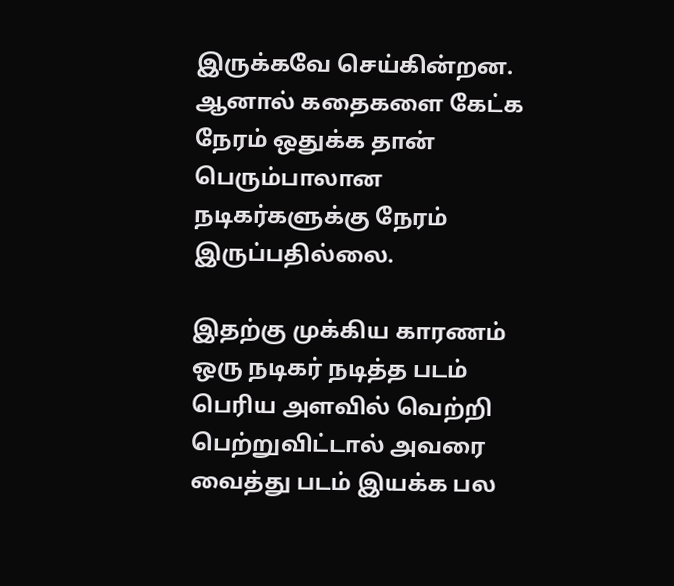இருக்கவே செய்கின்றன. ஆனால் கதைகளை கேட்க நேரம் ஒதுக்க தான் பெரும்பாலான நடிகர்களுக்கு நேரம் இருப்பதில்லை.

இதற்கு முக்கிய காரணம் ஒரு நடிகர் நடித்த படம் பெரிய அளவில் வெற்றி பெற்றுவிட்டால் அவரை வைத்து படம் இயக்க பல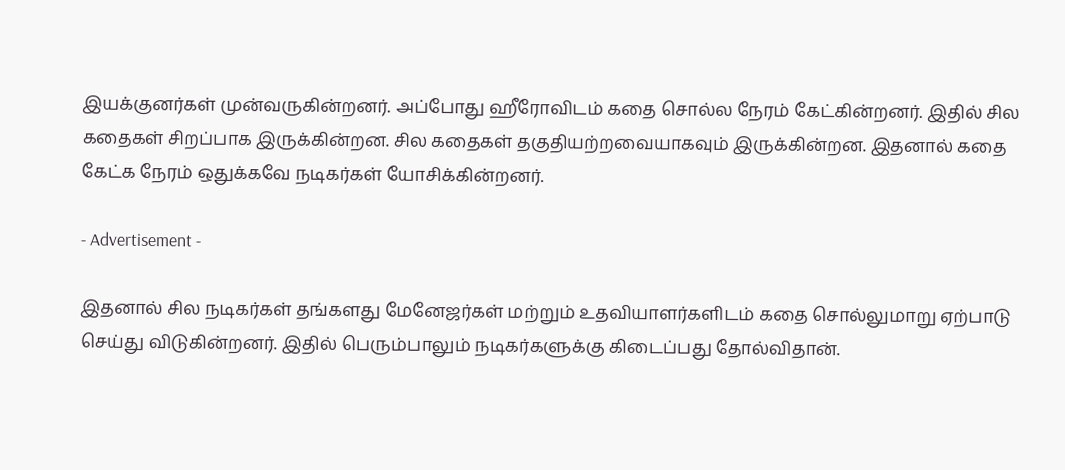இயக்குனர்கள் முன்வருகின்றனர். அப்போது ஹீரோவிடம் கதை சொல்ல நேரம் கேட்கின்றனர். இதில் சில கதைகள் சிறப்பாக இருக்கின்றன. சில கதைகள் தகுதியற்றவையாகவும் இருக்கின்றன. இதனால் கதை கேட்க நேரம் ஒதுக்கவே நடிகர்கள் யோசிக்கின்றனர்.

- Advertisement -

இதனால் சில நடிகர்கள் தங்களது மேனேஜர்கள் மற்றும் உதவியாளர்களிடம் கதை சொல்லுமாறு ஏற்பாடு செய்து விடுகின்றனர். இதில் பெரும்பாலும் நடிகர்களுக்கு கிடைப்பது தோல்விதான்.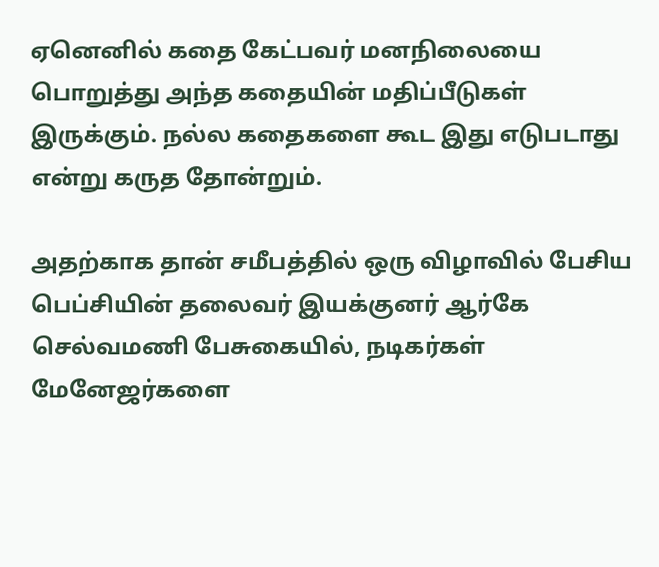ஏனெனில் கதை கேட்பவர் மனநிலையை பொறுத்து அந்த கதையின் மதிப்பீடுகள் இருக்கும். நல்ல கதைகளை கூட இது எடுபடாது என்று கருத தோன்றும்.

அதற்காக தான் சமீபத்தில் ஒரு விழாவில் பேசிய பெப்சியின் தலைவர் இயக்குனர் ஆர்கே செல்வமணி பேசுகையில், நடிகர்கள் மேனேஜர்களை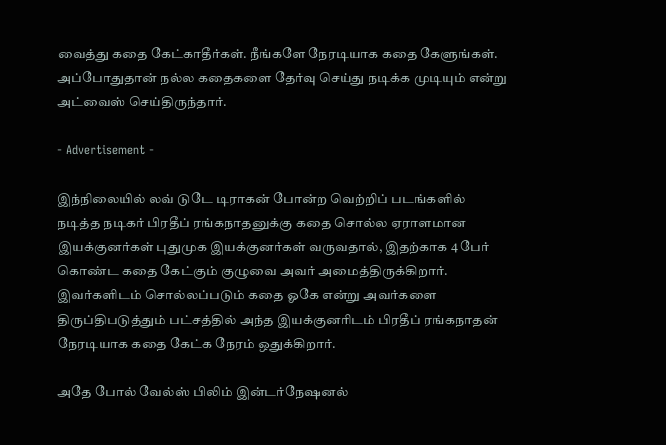வைத்து கதை கேட்காதீர்கள். நீங்களே நேரடியாக கதை கேளுங்கள். அப்போதுதான் நல்ல கதைகளை தேர்வு செய்து நடிக்க முடியும் என்று அட்வைஸ் செய்திருந்தார்.

- Advertisement -

இந்நிலையில் லவ் டுடே டிராகன் போன்ற வெற்றிப் படங்களில் நடித்த நடிகர் பிரதீப் ரங்கநாதனுக்கு கதை சொல்ல ஏராளமான இயக்குனர்கள் புதுமுக இயக்குனர்கள் வருவதால், இதற்காக 4 பேர் கொண்ட கதை கேட்கும் குழுவை அவர் அமைத்திருக்கிறார். இவர்களிடம் சொல்லப்படும் கதை ஓகே என்று அவர்களை திருப்திபடுத்தும் பட்சத்தில் அந்த இயக்குனரிடம் பிரதீப் ரங்கநாதன் நேரடியாக கதை கேட்க நேரம் ஒதுக்கிறார்.

அதே போல் வேல்ஸ் பிலிம் இன்டர்நேஷனல்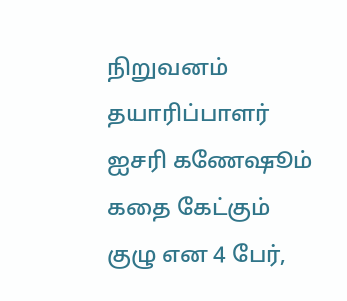நிறுவனம் தயாரிப்பாளர் ஐசரி கணேஷூம் கதை கேட்கும் குழு என 4 பேர்,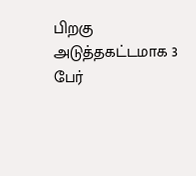பிறகு அடுத்தகட்டமாக 3 பேர்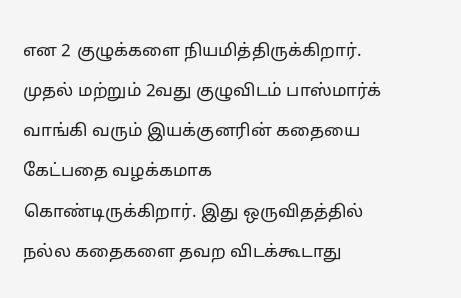என 2 குழுக்களை நியமித்திருக்கிறார். முதல் மற்றும் 2வது குழுவிடம் பாஸ்மார்க் வாங்கி வரும் இயக்குனரின் கதையை கேட்பதை வழக்கமாக கொண்டிருக்கிறார். இது ஒருவிதத்தில் நல்ல கதைகளை தவற விடக்கூடாது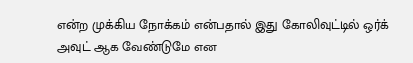என்ற முக்கிய நோக்கம் என்பதால் இது கோலிவுட்டில் ஒர்க் அவுட் ஆக வேண்டுமே என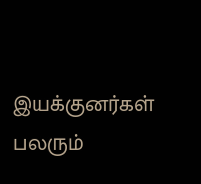இயக்குனர்கள் பலரும்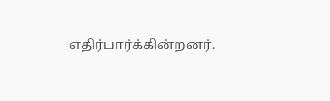எதிர்பார்க்கின்றனர்.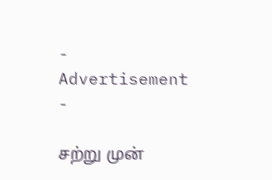- Advertisement -

சற்று முன்